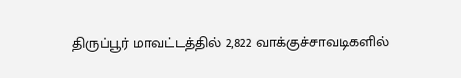திருப்பூர் மாவட்டத்தில் 2,822 வாக்குச்சாவடிகளில்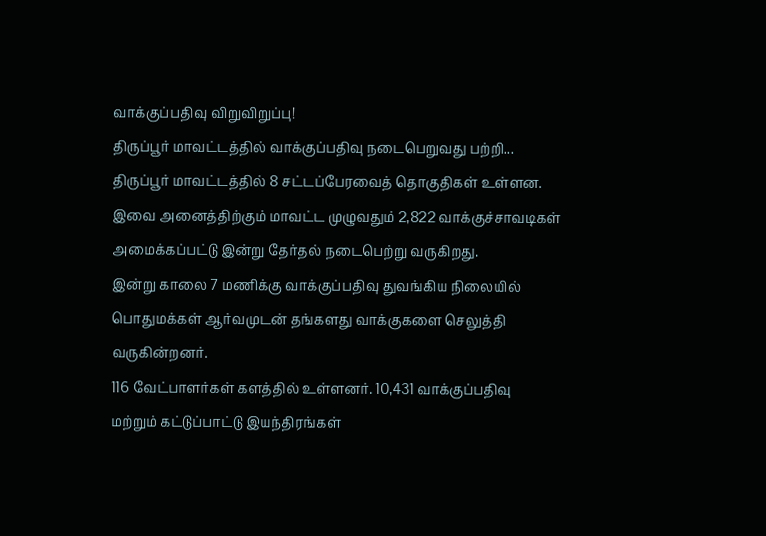வாக்குப்பதிவு விறுவிறுப்பு!
திருப்பூர் மாவட்டத்தில் வாக்குப்பதிவு நடைபெறுவது பற்றி...
திருப்பூர் மாவட்டத்தில் 8 சட்டப்பேரவைத் தொகுதிகள் உள்ளன. இவை அனைத்திற்கும் மாவட்ட முழுவதும் 2,822 வாக்குச்சாவடிகள் அமைக்கப்பட்டு இன்று தேர்தல் நடைபெற்று வருகிறது.
இன்று காலை 7 மணிக்கு வாக்குப்பதிவு துவங்கிய நிலையில் பொதுமக்கள் ஆர்வமுடன் தங்களது வாக்குகளை செலுத்தி வருகின்றனர்.
116 வேட்பாளர்கள் களத்தில் உள்ளனர். 10,431 வாக்குப்பதிவு மற்றும் கட்டுப்பாட்டு இயந்திரங்கள்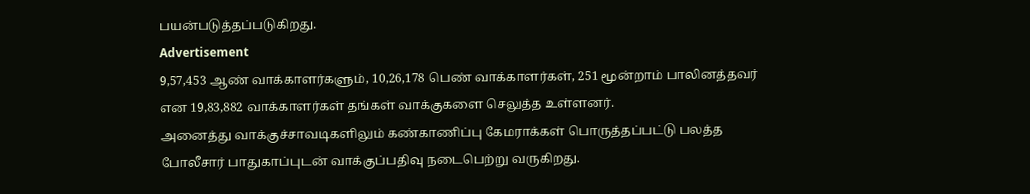பயன்படுத்தப்படுகிறது.
Advertisement
9,57,453 ஆண் வாக்காளர்களும், 10,26,178 பெண் வாக்காளர்கள், 251 மூன்றாம் பாலினத்தவர் என 19,83,882 வாக்காளர்கள் தங்கள் வாக்குகளை செலுத்த உள்ளனர்.
அனைத்து வாக்குச்சாவடிகளிலும் கண்காணிப்பு கேமராக்கள் பொருத்தப்பட்டு பலத்த போலீசார் பாதுகாப்புடன் வாக்குப்பதிவு நடைபெற்று வருகிறது.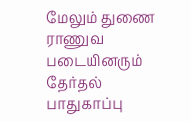மேலும் துணை ராணுவ படையினரும் தேர்தல் பாதுகாப்பு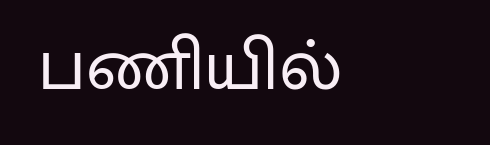பணியில்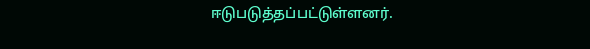ஈடுபடுத்தப்பட்டுள்ளனர்.